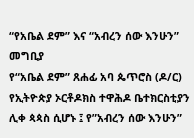“የአቤል ደም” እና “አብረን ሰው እንሁን”
መግቢያ
የ“አቤል ደም” ጸሐፊ አባ ጴጥሮስ (ዶ/ር) የኢትዮጵያ ኦርቶዶክስ ተዋሕዶ ቤተክርስቲያን ሊቀ ጳጳስ ሲሆኑ ፤ የ”አብረን ሰው እንሁን”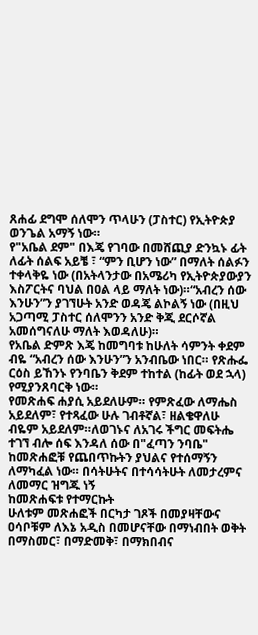ጸሐፊ ደግሞ ሰለሞን ጥላሁን (ፓስተር) የኢትዮጵያ ወንጌል አማኝ ነው።
የ"አቤል ደም" በእጄ የገባው በመሸጪያ ድንኳኑ ፊት ለፊት ሰልፍ አይቼ ፣ “ምን ቢሆን ነው” በማለት ሰልፉን ተቀላቅዬ ነው (በአትላንታው በአሜሪካ የኢትዮጵያውያን እስፖርትና ባህል በዐል ላይ ማለት ነው)።“አብረን ሰው እንሁን”ን ያገኘሁት አንድ ወዳጄ ልኮልኝ ነው (በዚህ አጋጣሚ ፓስተር ሰለሞንን አንድ ቅጂ ደርሶኛል አመሰግናለሁ ማለት እወዳለሁ)።
የአቤል ድምጽ እጄ ከመግባቱ ከሁለት ሳምንት ቀደም ብዬ “አብረን ሰው እንሁን”ን አንብቤው ነበር። የጽሑፌ ርዕስ ይኸንኑ የንባቤን ቅደም ተከተል (ከፊት ወደ ኋላ) የሚያንጸባርቅ ነው።
የመጽሐፍ ሐያሲ አይደለሁም። የምጽፈው ለማሔስ አይደለም፣ የተጻፈው ሁሉ ገብቶኛል፣ ዘልቄዋለሁ ብዬም አይደለም።ለወገኑና ለአገሩ ችግር መፍትሔ ተገኘ ብሎ ሰፍ እንዳለ ሰው በ"ፈጣን ንባቤ" ከመጽሐፎቹ የጨበጥኩትን ያህልና የተሰማኝን ለማካፈል ነው። በሳትሁትና በተሳሳትሁት ለመታረምና ለመማር ዝግጁ ነኝ
ከመጽሐፍቱ የተማርኩት
ሁለቱም መጽሐፎች በርካታ ገጾች በመያዛቸውና ዐሳቦቹም ለእኔ አዲስ በመሆናቸው በማነብበት ወቅት በማስመር፣ በማድመቅ፣ በማክበብና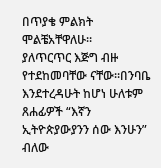በጥያቄ ምልክት ሞልቼአቸዋለሁ።
ያለጥርጥር እጅግ ብዙ የተደከመባቸው ናቸው።በንባቤ እንደተረዳሁት ከሆነ ሁለቱም ጸሐፊዎች “እኛን ኢትዮጵያውያንን ሰው እንሁን” ብለው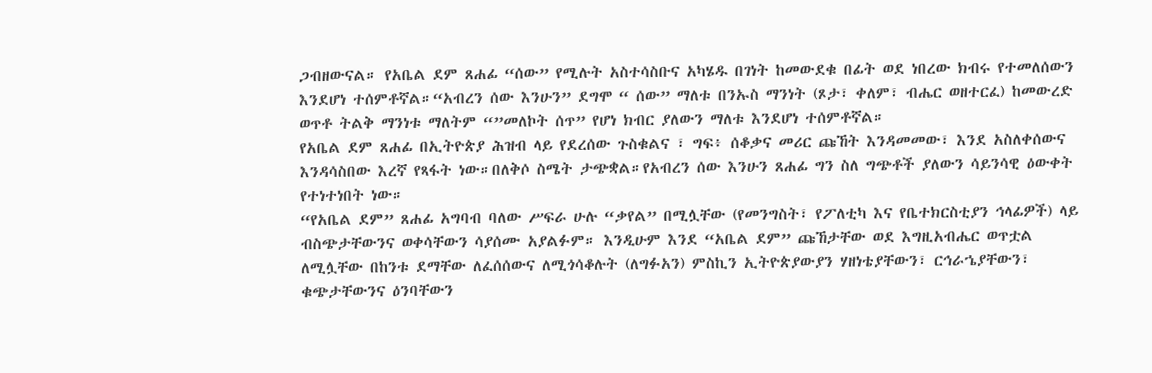ጋብዘውናል። የአቤል ደም ጸሐፊ “ሰው” የሚሉት አስተሳስቡና አካሄዱ በገነት ከመውደቁ በፊት ወደ ነበረው ክብሩ የተመለሰውን እንደሆነ ተሰምቶኛል።“አብረን ሰው እንሁን” ደግሞ “ ሰው” ማለቱ በንኡስ ማንነት (ጾታ፣ ቀለም፣ ብሔር ወዘተርፈ) ከመውረድ ወጥቶ ትልቅ ማንነቱ ማለትም “”መለኮት ሰጥ” የሆነ ክብር ያለውን ማለቱ እንደሆነ ተሰምቶኛል።
የአቤል ደም ጸሐፊ በኢትዮጵያ ሕዝብ ላይ የደረሰው ጉስቁልና ፣ ግፍ፥ ሰቆቃና መሪር ጩኸት እንዳመመው፣ እንደ አስለቀሰውና እንዳሳስበው እረኛ የጻፋት ነው።በለቅሶ ስሜት ታጭቋል።የአብረን ሰው እንሁን ጸሐፊ ግን ስለ ግጭቶች ያለውን ሳይንሳዊ ዕውቀት የተነተነበት ነው።
“የአቤል ደም” ጸሐፊ አግባብ ባለው ሥፍራ ሁሉ “ቃየል” በሚሏቸው (የመንግስት፣ የፖለቲካ እና የቤተክርስቲያን ኅላፊዎች) ላይ ብስጭታቸውንና ወቀሳቸውን ሳያሰሙ አያልፉም። እንዲሁም እንደ “አቤል ደም” ጩኸታቸው ወደ እግዚአብሔር ወጥቷል ለሚሏቸው በከንቱ ደማቸው ለፈሰሰውና ለሚጎሳቆሉት (ለግፉአን) ምስኪን ኢትዮጵያውያን ሃዘነቴያቸውን፣ ርኅራኄያቸውን፣ ቁጭታቸውንና ዕንባቸውን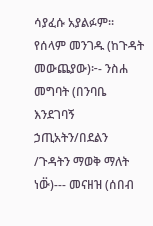ሳያፈሱ አያልፉም።
የሰላም መንገዱ (ከጉዳት መውጨያው)፦- ንስሐ መግባት (በንባቤ እንደገባኝ ኃጢአትን/በደልን /ጉዳትን ማወቅ ማለት ነው፟)--- መናዘዝ (ሰበብ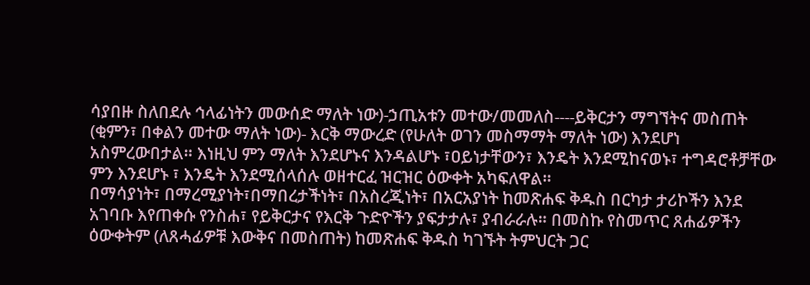ሳያበዙ ስለበደሉ ኅላፊነትን መውሰድ ማለት ነው)-ኃጢአቱን መተው/መመለስ----ይቅርታን ማግኘትና መስጠት (ቂምን፣ በቀልን መተው ማለት ነው)- እርቅ ማውረድ (የሁለት ወገን መስማማት ማለት ነው) እንደሆነ አስምረውበታል። እነዚህ ምን ማለት እንደሆኑና እንዳልሆኑ ፣ዐይነታቸውን፣ እንዴት እንደሚከናወኑ፣ ተግዳሮቶቻቸው ምን እንደሆኑ ፣ እንዴት እንደሚሰላሰሉ ወዘተርፈ ዝርዝር ዕውቀት አካፍለዋል።
በማሳያነት፣ በማረሚያነት፣በማበረታችነት፣ በአስረጂነት፣ በአርአያነት ከመጽሐፍ ቅዱስ በርካታ ታሪኮችን እንደ አገባቡ እየጠቀሱ የንስሐ፣ የይቅርታና የእርቅ ጉድዮችን ያፍታታሉ፣ ያብራራሉ። በመስኩ የስመጥር ጸሐፊዎችን ዕውቀትም (ለጸሓፊዎቹ እውቅና በመስጠት) ከመጽሐፍ ቅዱስ ካገኙት ትምህርት ጋር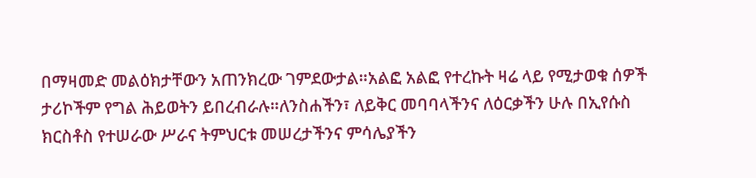በማዛመድ መልዕክታቸውን አጠንክረው ገምደውታል።አልፎ አልፎ የተረኩት ዛሬ ላይ የሚታወቁ ሰዎች ታሪኮችም የግል ሕይወትን ይበረብራሉ።ለንስሐችን፣ ለይቅር መባባላችንና ለዕርቃችን ሁሉ በኢየሱስ ክርስቶስ የተሠራው ሥራና ትምህርቱ መሠረታችንና ምሳሌያችን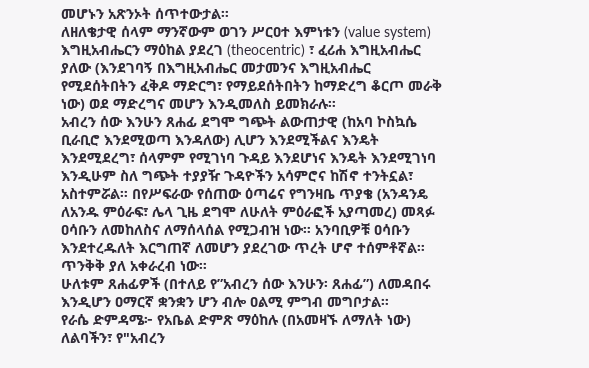መሆኑን አጽንኦት ሰጥተውታል።
ለዘለቄታዊ ሰላም ማንኛውም ወገን ሥርዐተ እምነቱን (value system) እግዚአብሔርን ማዕከል ያደረገ (theocentric) ፣ ፈሪሐ እግዚአብሔር ያለው (እንደገባኝ በእግዚአብሔር መታመንና እግዚአብሔር የሚደሰትበትን ፈቅዶ ማድርግ፣ የማይደሰትበትን ከማድረግ ቆርጦ መራቅ ነው) ወደ ማድረግና መሆን እንዲመለስ ይመክራሉ።
አብረን ሰው እንሁን ጸሐፊ ደግሞ ግጭት ልውጠታዊ (ከአባ ኮስኳሴ ቢራቢሮ እንደሚወጣ እንዳለው) ሊሆን እንደሚችልና እንዴት እንደሚደረግ፣ ሰላምም የሚገነባ ጉዳይ እንደሆነና እንዴት እንደሚገነባ እንዲሁም ስለ ግጭት ተያያዥ ጉዳዮችን አሳምሮና ከሽኖ ተንትኗል፣ አስተምሯል። በየሥፍራው የሰጠው ዕጣሬና የግንዛቤ ጥያቄ (አንዳንዴ ለአንዱ ምዕራፍ፣ ሌላ ጊዜ ደግሞ ለሁለት ምዕራፎች አያጣመረ) መጻፉ ዐሳቡን ለመከለስና ለማሰላሰል የሚጋብዝ ነው። አንባቢዎቹ ዐሳቡን እንደተረዱለት እርግጠኛ ለመሆን ያደረገው ጥረት ሆኖ ተሰምቶኛል። ጥንቅቅ ያለ አቀራረብ ነው።
ሁለቱም ጸሐፊዎች (በተለይ የ”አብረን ሰው እንሁን፡ ጸሐፊ”) ለመዳበሩ እንዲሆን ዐማርኛ ቋንቋን ሆን ብሎ ዐልሚ ምግብ መግቦታል።
የራሴ ድምዳሜ፦ የአቤል ድምጽ ማዕከሉ (በአመዛኙ ለማለት ነው) ለልባችን፣ የ"አብረን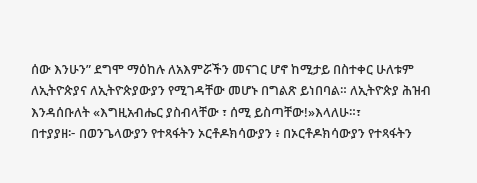ሰው እንሁን” ደግሞ ማዕከሉ ለአእምሯችን መናገር ሆኖ ከሚታይ በስተቀር ሁለቱም ለኢትዮጵያና ለኢትዮጵያውያን የሚገዳቸው መሆኑ በግልጽ ይነበባል። ለኢትዮጵያ ሕዝብ እንዳሰቡለት «እግዚአብሔር ያስብላቸው ፣ ሰሚ ይስጣቸው!»እላለሁ።፣
በተያያዘ፦ በወንጌላውያን የተጻፋትን ኦርቶዶክሳውያን ፥ በኦርቶዶክሳውያን የተጻፋትን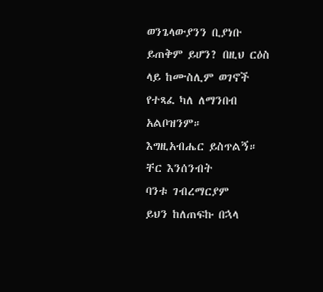ወንጌላውያንን ቢያነቡ ይጠቅም ይሆን? በዚህ ርዕስ ላይ ከሙስሊም ወገኖች የተጻፈ ካለ ለማንበብ አልቦዝንም።
እግዚአብሔር ይስጥልኝ። ቸር እንሰንብት
ባንቱ ገብረማርያም
ይህን ከለጠፍኩ በኋላ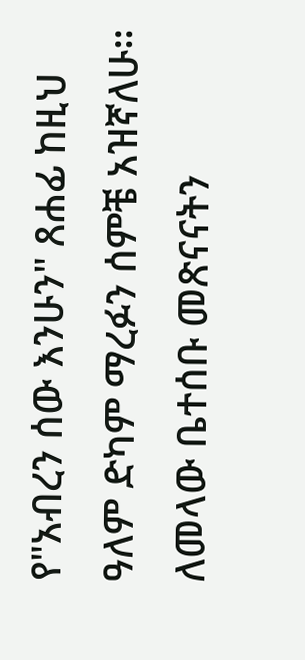የ"አብረን ሰው እንሁን" ጸሐፊ ከዚህ ዓለም ድካም ማረፉን ሰምቼ አዝኛለሁ። ለመላው ቤተሰቡ መጽናናትን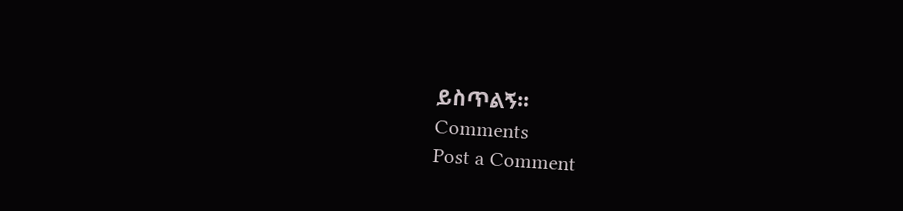ይስጥልኝ።
Comments
Post a Comment